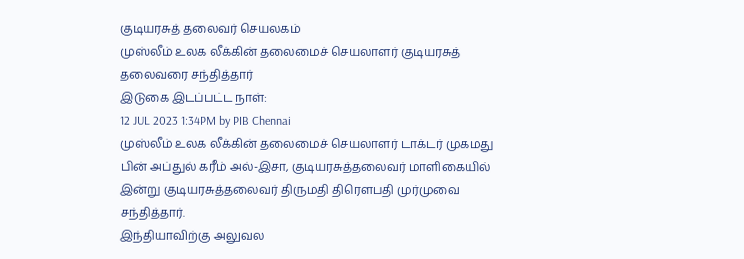குடியரசுத் தலைவர் செயலகம்
முஸ்லீம் உலக லீக்கின் தலைமைச் செயலாளர் குடியரசுத் தலைவரை சந்தித்தார்
இடுகை இடப்பட்ட நாள்:
12 JUL 2023 1:34PM by PIB Chennai
முஸ்லீம் உலக லீக்கின் தலைமைச் செயலாளர் டாக்டர் முகமது பின் அப்துல் கரீம் அல்-இசா, குடியரசுத்தலைவர் மாளிகையில் இன்று குடியரசுத்தலைவர் திருமதி திரௌபதி முர்முவை சந்தித்தார்.
இந்தியாவிற்கு அலுவல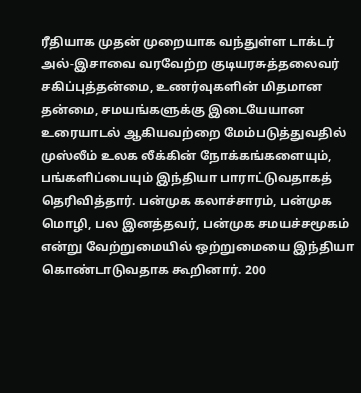ரீதியாக முதன் முறையாக வந்துள்ள டாக்டர் அல்-இசாவை வரவேற்ற குடியரசுத்தலைவர் சகிப்புத்தன்மை, உணர்வுகளின் மிதமான தன்மை, சமயங்களுக்கு இடையேயான உரையாடல் ஆகியவற்றை மேம்படுத்துவதில் முஸ்லீம் உலக லீக்கின் நோக்கங்களையும், பங்களிப்பையும் இந்தியா பாராட்டுவதாகத் தெரிவித்தார். பன்முக கலாச்சாரம், பன்முக மொழி, பல இனத்தவர், பன்முக சமயச்சமூகம் என்று வேற்றுமையில் ஒற்றுமையை இந்தியா கொண்டாடுவதாக கூறினார். 200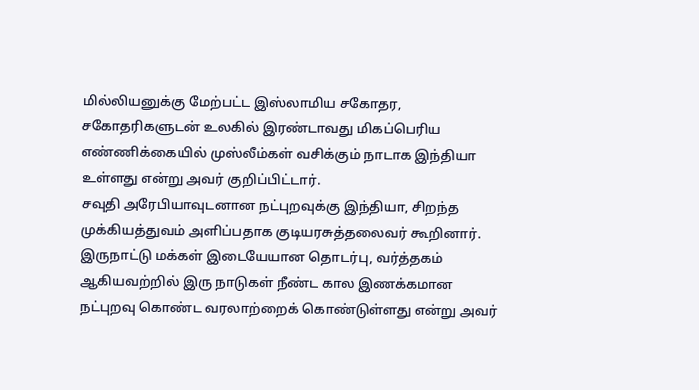மில்லியனுக்கு மேற்பட்ட இஸ்லாமிய சகோதர, சகோதரிகளுடன் உலகில் இரண்டாவது மிகப்பெரிய எண்ணிக்கையில் முஸ்லீம்கள் வசிக்கும் நாடாக இந்தியா உள்ளது என்று அவர் குறிப்பிட்டார்.
சவுதி அரேபியாவுடனான நட்புறவுக்கு இந்தியா, சிறந்த முக்கியத்துவம் அளிப்பதாக குடியரசுத்தலைவர் கூறினார். இருநாட்டு மக்கள் இடையேயான தொடர்பு, வர்த்தகம் ஆகியவற்றில் இரு நாடுகள் நீண்ட கால இணக்கமான நட்புறவு கொண்ட வரலாற்றைக் கொண்டுள்ளது என்று அவர்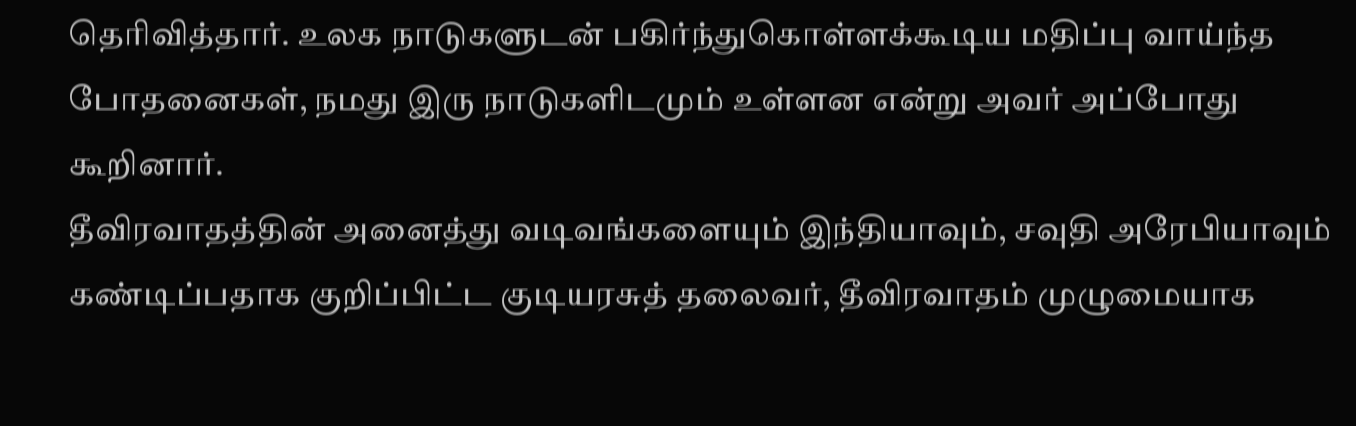தெரிவித்தார். உலக நாடுகளுடன் பகிர்ந்துகொள்ளக்கூடிய மதிப்பு வாய்ந்த போதனைகள், நமது இரு நாடுகளிடமும் உள்ளன என்று அவர் அப்போது கூறினார்.
தீவிரவாதத்தின் அனைத்து வடிவங்களையும் இந்தியாவும், சவுதி அரேபியாவும் கண்டிப்பதாக குறிப்பிட்ட குடியரசுத் தலைவர், தீவிரவாதம் முழுமையாக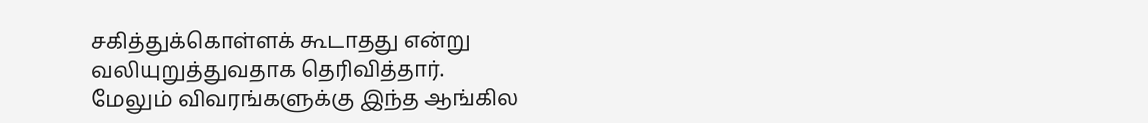சகித்துக்கொள்ளக் கூடாதது என்று வலியுறுத்துவதாக தெரிவித்தார்.
மேலும் விவரங்களுக்கு இந்த ஆங்கில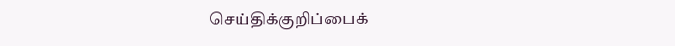செய்திக்குறிப்பைக்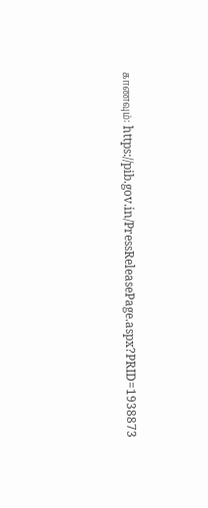காணவும்: https://pib.gov.in/PressReleasePage.aspx?PRID=1938873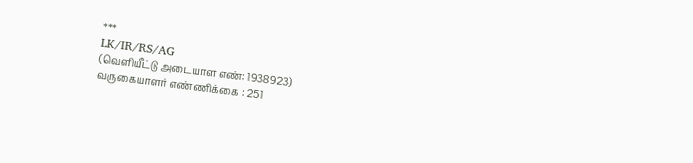***
LK/IR/RS/AG
(வெளியீட்டு அடையாள எண்: 1938923)
வருகையாளர் எண்ணிக்கை : 251